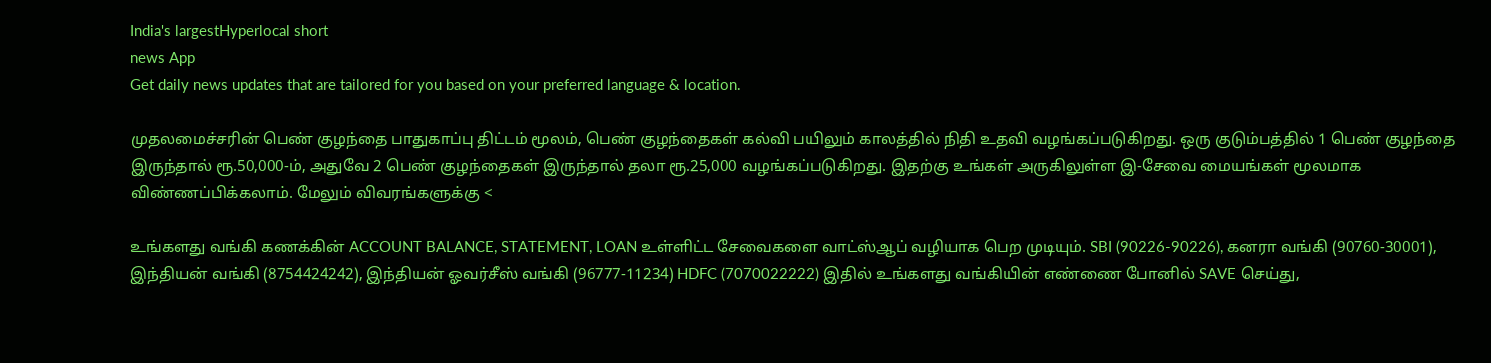India's largestHyperlocal short
news App
Get daily news updates that are tailored for you based on your preferred language & location.

முதலமைச்சரின் பெண் குழந்தை பாதுகாப்பு திட்டம் மூலம், பெண் குழந்தைகள் கல்வி பயிலும் காலத்தில் நிதி உதவி வழங்கப்படுகிறது. ஒரு குடும்பத்தில் 1 பெண் குழந்தை இருந்தால் ரூ.50,000-ம், அதுவே 2 பெண் குழந்தைகள் இருந்தால் தலா ரூ.25,000 வழங்கப்படுகிறது. இதற்கு உங்கள் அருகிலுள்ள இ-சேவை மையங்கள் மூலமாக விண்ணப்பிக்கலாம். மேலும் விவரங்களுக்கு <

உங்களது வங்கி கணக்கின் ACCOUNT BALANCE, STATEMENT, LOAN உள்ளிட்ட சேவைகளை வாட்ஸ்ஆப் வழியாக பெற முடியும். SBI (90226-90226), கனரா வங்கி (90760-30001), இந்தியன் வங்கி (8754424242), இந்தியன் ஓவர்சீஸ் வங்கி (96777-11234) HDFC (7070022222) இதில் உங்களது வங்கியின் எண்ணை போனில் SAVE செய்து,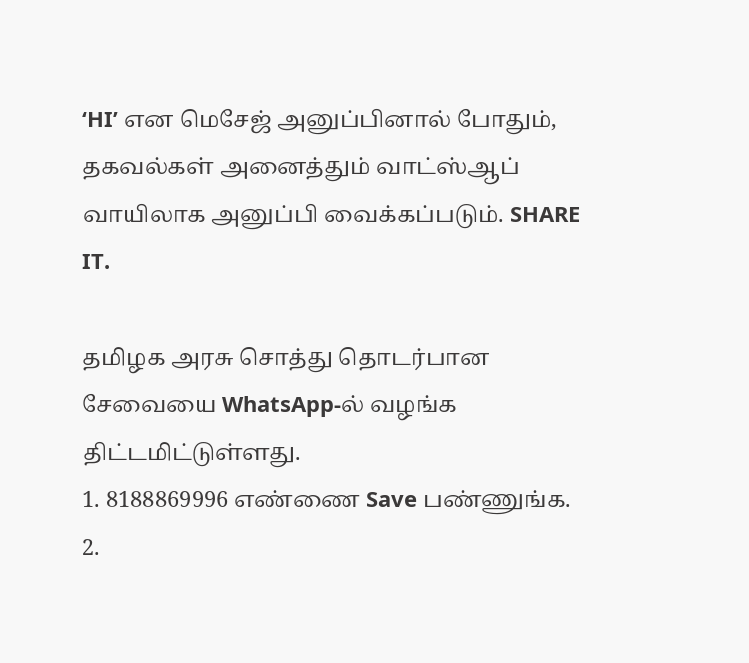‘HI’ என மெசேஜ் அனுப்பினால் போதும், தகவல்கள் அனைத்தும் வாட்ஸ்ஆப் வாயிலாக அனுப்பி வைக்கப்படும். SHARE IT.

தமிழக அரசு சொத்து தொடர்பான சேவையை WhatsApp-ல் வழங்க திட்டமிட்டுள்ளது.
1. 8188869996 எண்ணை Save பண்ணுங்க.
2.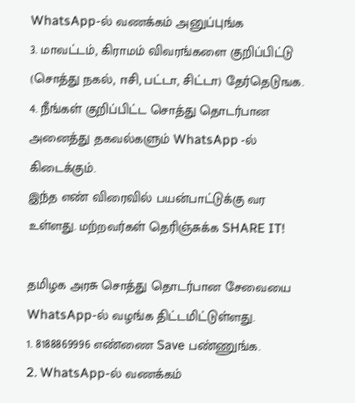WhatsApp-ல் வணக்கம் அனுப்புங்க
3. மாவட்டம், கிராமம் விவரங்களை குறிப்பிட்டு (சொத்து நகல், ஈசி, பட்டா, சிட்டா) தேர்தெடுஙக.
4. நீங்கள் குறிப்பிட்ட சொத்து தொடர்பான அனைத்து தகவல்களும் WhatsApp -ல் கிடைக்கும்.
இந்த எண் விரைவில் பயன்பாட்டுக்கு வர உள்ளது. மற்றவர்கள் தெரிஞ்சுக்க SHARE IT!

தமிழக அரசு சொத்து தொடர்பான சேவையை WhatsApp-ல் வழங்க திட்டமிட்டுள்ளது.
1. 8188869996 எண்ணை Save பண்ணுங்க.
2. WhatsApp-ல் வணக்கம்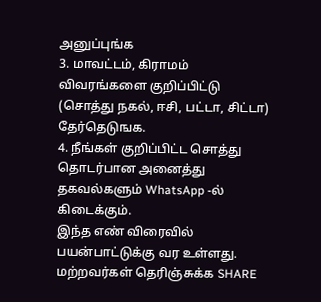அனுப்புங்க
3. மாவட்டம், கிராமம் விவரங்களை குறிப்பிட்டு (சொத்து நகல், ஈசி, பட்டா, சிட்டா) தேர்தெடுஙக.
4. நீங்கள் குறிப்பிட்ட சொத்து தொடர்பான அனைத்து தகவல்களும் WhatsApp -ல் கிடைக்கும்.
இந்த எண் விரைவில் பயன்பாட்டுக்கு வர உள்ளது. மற்றவர்கள் தெரிஞ்சுக்க SHARE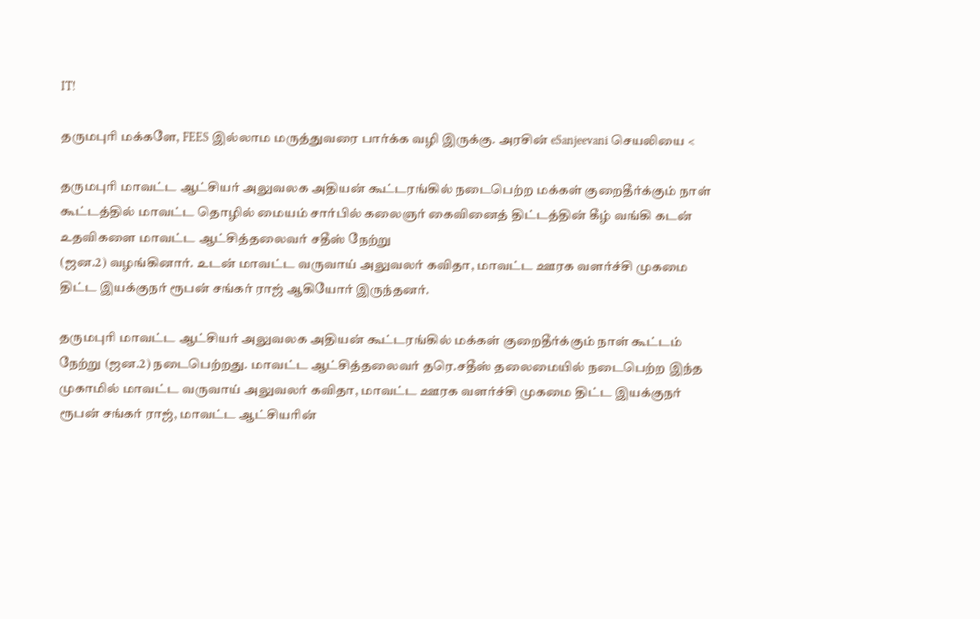IT!

தருமபுரி மக்களே, FEES இல்லாம மருத்துவரை பார்க்க வழி இருக்கு. அரசின் eSanjeevani செயலியை <

தருமபுரி மாவட்ட ஆட்சியர் அலுவலக அதியன் கூட்டரங்கில் நடைபெற்ற மக்கள் குறைதீர்க்கும் நாள் கூட்டத்தில் மாவட்ட தொழில் மையம் சார்பில் கலைஞர் கைவினைத் திட்டத்தின் கீழ் வங்கி கடன் உதவிகளை மாவட்ட ஆட்சித்தலைவர் சதீஸ் நேற்று
(ஜன.2) வழங்கினார். உடன் மாவட்ட வருவாய் அலுவலர் கவிதா, மாவட்ட ஊரக வளர்ச்சி முகமை திட்ட இயக்குநர் ரூபன் சங்கர் ராஜ் ஆகியோர் இருந்தனர்.

தருமபுரி மாவட்ட ஆட்சியர் அலுவலக அதியன் கூட்டரங்கில் மக்கள் குறைதீர்க்கும் நாள் கூட்டம் நேற்று (ஜன.2) நடைபெற்றது. மாவட்ட ஆட்சித்தலைவர் தரெ.சதீஸ் தலைமையில் நடைபெற்ற இந்த முகாமில் மாவட்ட வருவாய் அலுவலர் கவிதா, மாவட்ட ஊரக வளர்ச்சி முகமை திட்ட இயக்குநர் ரூபன் சங்கர் ராஜ், மாவட்ட ஆட்சியரின்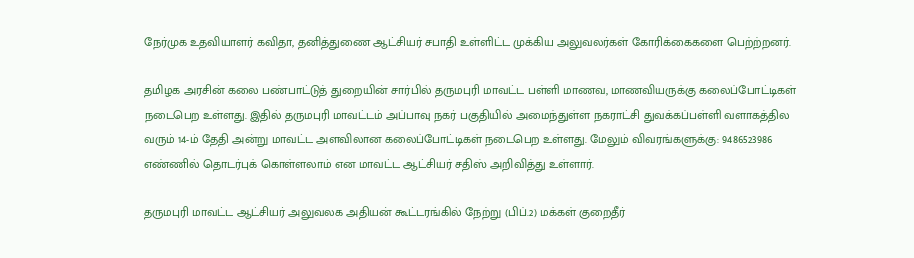நேர்முக உதவியாளர் கவிதா, தனித்துணை ஆட்சியர் சபாதி உள்ளிட்ட முக்கிய அலுவலர்கள் கோரிக்கைகளை பெற்ற்றனர்.

தமிழக அரசின் கலை பண்பாட்டுத் துறையின் சார்பில் தருமபுரி மாவட்ட பள்ளி மாணவ, மாணவியருக்கு கலைப்போட்டிகள் நடைபெற உள்ளது. இதில் தருமபுரி மாவட்டம் அப்பாவு நகர் பகுதியில் அமைந்துள்ள நகராட்சி துவக்கப்பள்ளி வளாகத்தில வரும் 14-ம் தேதி அன்று மாவட்ட அளவிலான கலைப்போட்டிகள் நடைபெற உள்ளது. மேலும் விவரங்களுக்கு: 9486523986 எண்ணில் தொடர்புக் கொள்ளலாம் என மாவட்ட ஆட்சியர் சதிஸ் அறிவித்து உள்ளார்.

தருமபுரி மாவட்ட ஆட்சியர் அலுவலக அதியன் கூட்டரங்கில் நேற்று (பிப்.2) மக்கள் குறைதீர்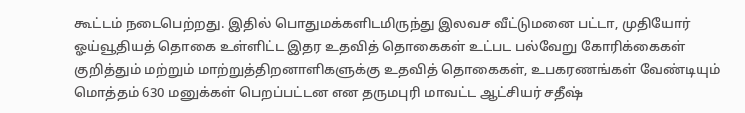கூட்டம் நடைபெற்றது. இதில் பொதுமக்களிடமிருந்து இலவச வீட்டுமனை பட்டா, முதியோர் ஓய்வூதியத் தொகை உள்ளிட்ட இதர உதவித் தொகைகள் உட்பட பல்வேறு கோரிக்கைகள் குறித்தும் மற்றும் மாற்றுத்திறனாளிகளுக்கு உதவித் தொகைகள், உபகரணங்கள் வேண்டியும் மொத்தம் 630 மனுக்கள் பெறப்பட்டன என தருமபுரி மாவட்ட ஆட்சியர் சதீஷ்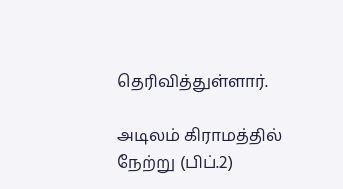தெரிவித்துள்ளார்.

அடிலம் கிராமத்தில் நேற்று (பிப்.2)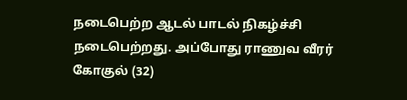நடைபெற்ற ஆடல் பாடல் நிகழ்ச்சி நடைபெற்றது. அப்போது ராணுவ வீரர் கோகுல் (32)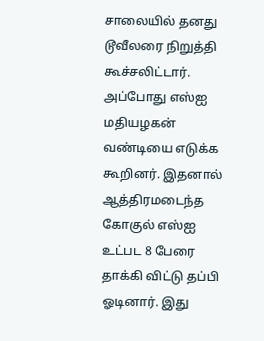சாலையில் தனது டூவீலரை நிறுத்தி கூச்சலிட்டார். அப்போது எஸ்ஐ மதியழகன் வண்டியை எடுக்க கூறினர். இதனால் ஆத்திரமடைந்த கோகுல் எஸ்ஐ உட்பட 8 பேரை தாக்கி விட்டு தப்பி ஓடினார். இது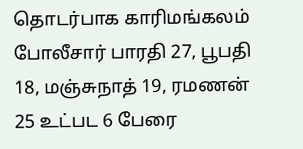தொடர்பாக காரிமங்கலம் போலீசார் பாரதி 27, பூபதி 18, மஞ்சுநாத் 19, ரமணன் 25 உட்பட 6 பேரை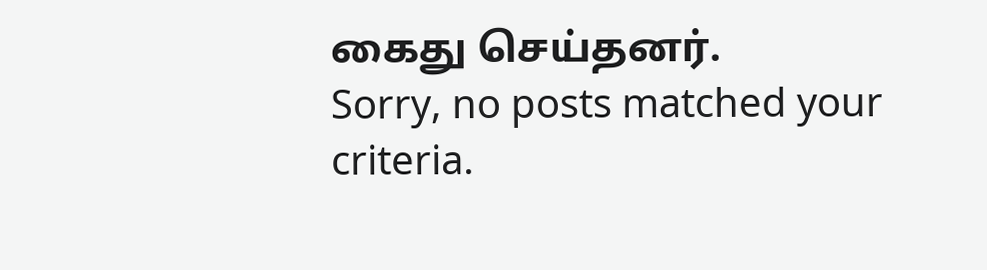கைது செய்தனர்.
Sorry, no posts matched your criteria.